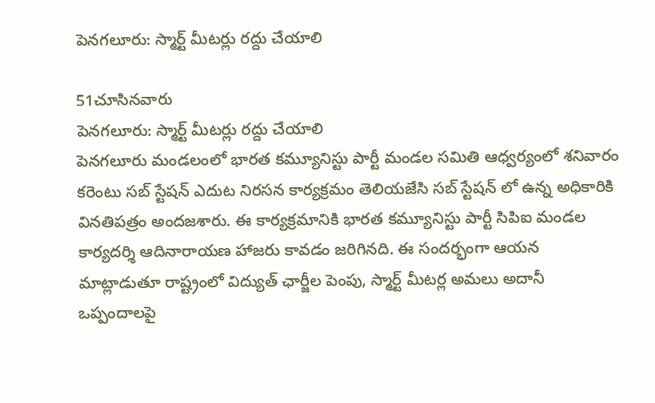పెనగలూరు: స్మార్ట్ మీటర్లు రద్దు చేయాలి

51చూసినవారు
పెనగలూరు: స్మార్ట్ మీటర్లు రద్దు చేయాలి
పెనగలూరు మండలంలో భారత కమ్యూనిస్టు పార్టీ మండల సమితి ఆధ్వర్యంలో శనివారం కరెంటు సబ్ స్టేషన్ ఎదుట నిరసన కార్యక్రమం తెలియజేసి సబ్ స్టేషన్ లో ఉన్న అధికారికి వినతిపత్రం అందజశారు. ఈ కార్యక్రమానికి భారత కమ్యూనిస్టు పార్టీ సిపిఐ మండల కార్యదర్శి ఆదినారాయణ హాజరు కావడం జరిగినది. ఈ సందర్భంగా ఆయన మాట్లాడుతూ రాష్ట్రంలో విద్యుత్ ఛార్జీల పెంపు, స్మార్ట్ మీటర్ల అమలు అదానీ ఒప్పందాలపై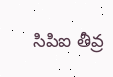సిపిఐ తీవ్ర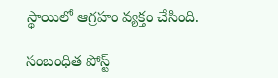స్థాయిలో ఆగ్రహం వ్యక్తం చేసింది.

సంబంధిత పోస్ట్